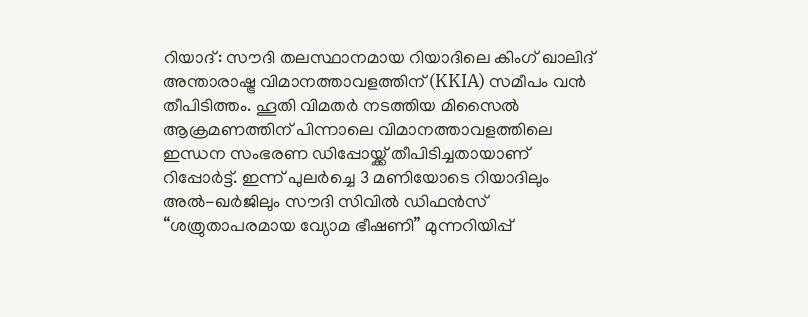റിയാദ്: സൗദി തലസ്ഥാനമായ റിയാദിലെ കിംഗ് ഖാലിദ് അന്താരാഷ്ട്ര വിമാനത്താവളത്തിന് (KKIA) സമീപം വൻ തീപിടിത്തം. ഹൂതി വിമതർ നടത്തിയ മിസൈൽ ആക്രമണത്തിന് പിന്നാലെ വിമാനത്താവളത്തിലെ ഇന്ധന സംഭരണ ഡിപ്പോയ്ക്ക് തീപിടിച്ചതായാണ് റിപ്പോർട്ട്. ഇന്ന് പുലർച്ചെ 3 മണിയോടെ റിയാദിലും അൽ-ഖർജിലും സൗദി സിവിൽ ഡിഫൻസ് “ശത്രുതാപരമായ വ്യോമ ഭീഷണി” മുന്നറിയിപ്പ്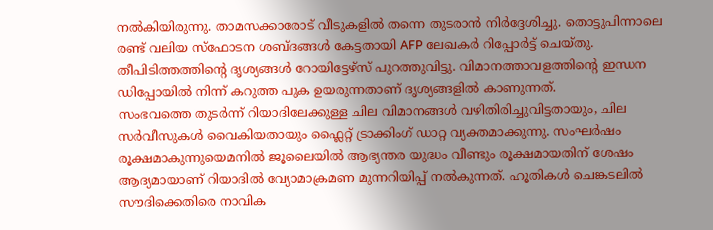നൽകിയിരുന്നു. താമസക്കാരോട് വീടുകളിൽ തന്നെ തുടരാൻ നിർദ്ദേശിച്ചു. തൊട്ടുപിന്നാലെ രണ്ട് വലിയ സ്ഫോടന ശബ്ദങ്ങൾ കേട്ടതായി AFP ലേഖകർ റിപ്പോർട്ട് ചെയ്തു. തീപിടിത്തത്തിന്റെ ദൃശ്യങ്ങൾ റോയിട്ടേഴ്സ് പുറത്തുവിട്ടു. വിമാനത്താവളത്തിന്റെ ഇന്ധന ഡിപ്പോയിൽ നിന്ന് കറുത്ത പുക ഉയരുന്നതാണ് ദൃശ്യങ്ങളിൽ കാണുന്നത്.
സംഭവത്തെ തുടർന്ന് റിയാദിലേക്കുള്ള ചില വിമാനങ്ങൾ വഴിതിരിച്ചുവിട്ടതായും, ചില സർവീസുകൾ വൈകിയതായും ഫ്ലൈറ്റ് ട്രാക്കിംഗ് ഡാറ്റ വ്യക്തമാക്കുന്നു. സംഘർഷം രൂക്ഷമാകുന്നുയെമനിൽ ജൂലൈയിൽ ആഭ്യന്തര യുദ്ധം വീണ്ടും രൂക്ഷമായതിന് ശേഷം ആദ്യമായാണ് റിയാദിൽ വ്യോമാക്രമണ മുന്നറിയിപ്പ് നൽകുന്നത്. ഹൂതികൾ ചെങ്കടലിൽ സൗദിക്കെതിരെ നാവിക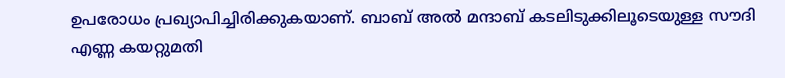ഉപരോധം പ്രഖ്യാപിച്ചിരിക്കുകയാണ്. ബാബ് അൽ മന്ദാബ് കടലിടുക്കിലൂടെയുള്ള സൗദി എണ്ണ കയറ്റുമതി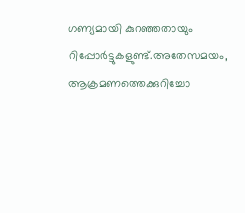ഗണ്യമായി കുറഞ്ഞതായും റിപ്പോർട്ടുകളുണ്ട്.അതേസമയം, ആക്രമണത്തെക്കുറിച്ചോ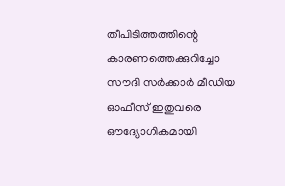തീപിടിത്തത്തിന്റെ കാരണത്തെക്കുറിച്ചോ സൗദി സർക്കാർ മീഡിയ ഓഫീസ് ഇതുവരെ ഔദ്യോഗികമായി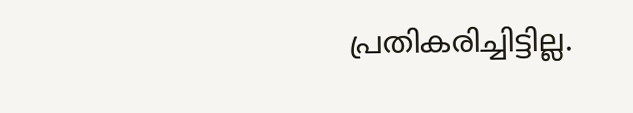പ്രതികരിച്ചിട്ടില്ല.